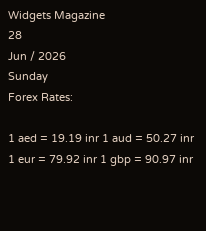Widgets Magazine
28
Jun / 2026
Sunday
Forex Rates:

1 aed = 19.19 inr 1 aud = 50.27 inr 1 eur = 79.92 inr 1 gbp = 90.97 inr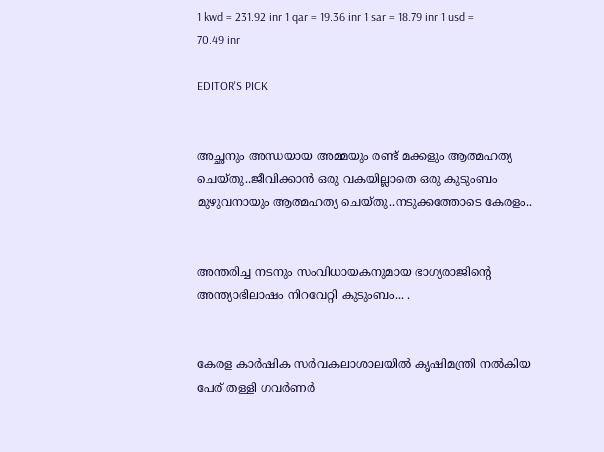1 kwd = 231.92 inr 1 qar = 19.36 inr 1 sar = 18.79 inr 1 usd = 70.49 inr

EDITOR'S PICK


അച്ഛനും അന്ധയായ അമ്മയും രണ്ട് മക്കളും ആത്മഹത്യ ചെയ്തു..ജീവിക്കാൻ ഒരു വകയില്ലാതെ ഒരു കുടുംബം മുഴുവനായും ആത്മഹത്യ ചെയ്തു..നടുക്കത്തോടെ കേരളം..


അന്തരിച്ച നടനും സംവിധായകനുമായ ഭാഗ്യരാജിന്റെ അന്ത്യാഭിലാഷം നിറവേറ്റി കുടുംബം... .


കേരള കാർഷിക സർവകലാശാലയിൽ കൃഷിമന്ത്രി നൽകിയ പേര് തള്ളി ഗവർണർ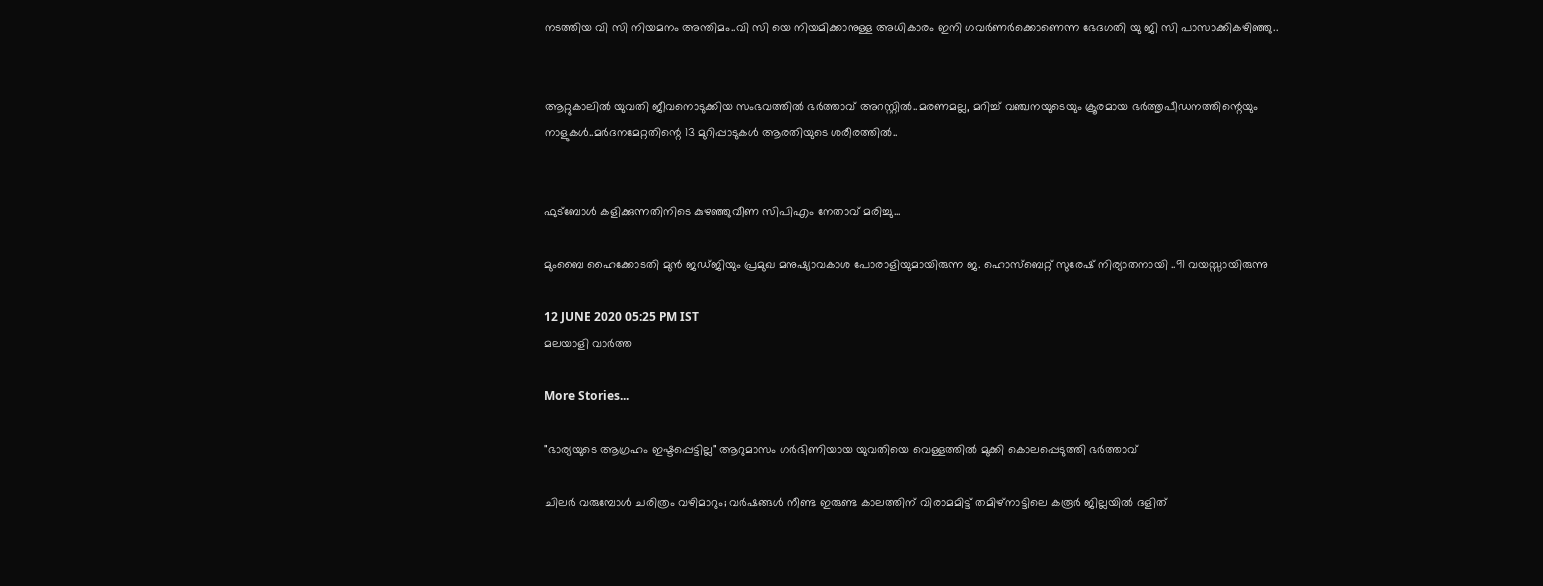നടത്തിയ വി സി നിയമനം അന്തിമം..വി സി യെ നിയമിക്കാനുള്ള അധികാരം ഇനി ഗവർണർക്കൊണെന്ന ഭേദഗതി യു ജി സി പാസാക്കികഴിഞ്ഞു..


ആറ്റുകാലിൽ യുവതി ജീവനൊടുക്കിയ സംഭവത്തിൽ ഭർത്താവ് അറസ്റ്റിൽ..മരണമല്ല, മറിച്ച് വഞ്ചനയുടെയും ക്രൂരമായ ഭര്‍ത്തൃപീഡനത്തിന്റെയും നാളുകൾ..മർദനമേറ്റതിന്റെ 13 മുറിപ്പാടുകൾ ആരതിയുടെ ശരീരത്തിൽ..


ഫുട്ബോൾ കളിക്കുന്നതിനിടെ കുഴഞ്ഞുവീണ സിപിഎം നേതാവ് മരിച്ചു...

മുംബൈ ഹൈക്കോടതി മുന്‍ ജഡ്ജിയും പ്രമുഖ മനുഷ്യാവകാശ പോരാളിയുമായിരുന്ന ജ. ഹൊസ്‌ബെറ്റ് സുരേഷ് നിര്യാതനായി ..91 വയസ്സായിരുന്നു

12 JUNE 2020 05:25 PM IST
മലയാളി വാര്‍ത്ത

More Stories...

"ഭാര്യയുടെ ആഗ്രഹം ഇഷ്ടപ്പെട്ടില്ല" ആറുമാസം ഗർഭിണിയായ യുവതിയെ വെള്ളത്തിൽ മുക്കി കൊലപ്പെടുത്തി ഭർത്താവ്

ചിലർ വരുമ്പോൾ ചരിത്രം വഴിമാറും; വർഷങ്ങൾ നീണ്ട ഇരുണ്ട കാലത്തിന് വിരാമമിട്ട് തമിഴ്‌നാട്ടിലെ കരൂർ ജില്ലയിൽ ദളിത്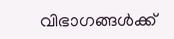വിഭാഗങ്ങൾക്ക്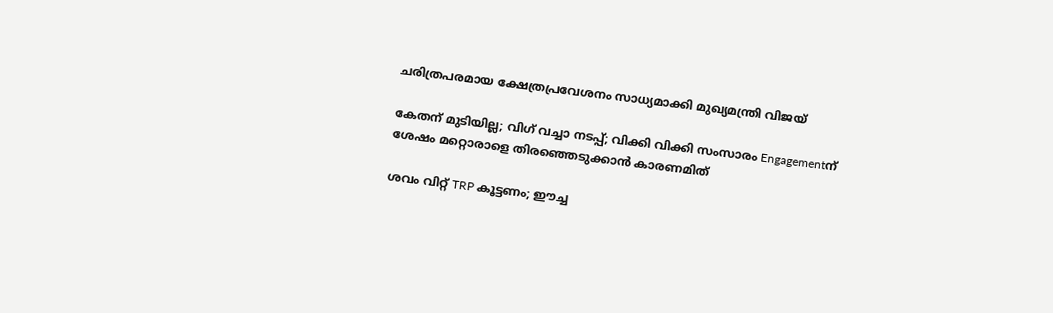ചരിത്രപരമായ ക്ഷേത്രപ്രവേശനം സാധ്യമാക്കി മുഖ്യമന്ത്രി വിജയ്

കേതന് മുടിയില്ല; വിഗ് വച്ചാ നടപ്പ്; വിക്കി വിക്കി സംസാരം Engagementന് ശേഷം മറ്റൊരാളെ തിരഞ്ഞെടുക്കാൻ കാരണമിത്

ശവം വിറ്റ് TRP കൂട്ടണം; ഈച്ച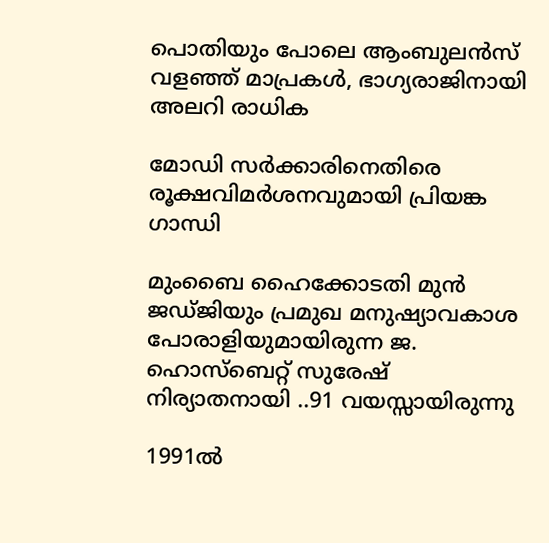പൊതിയും പോലെ ആംബുലന്‍സ് വളഞ്ഞ് മാപ്രകള്‍, ഭാഗ്യരാജിനായി അലറി രാധിക

മോഡി സര്‍ക്കാരിനെതിരെ രൂക്ഷവിമര്‍ശനവുമായി പ്രിയങ്ക ഗാന്ധി

മുംബൈ ഹൈക്കോടതി മുന്‍ ജഡ്ജിയും പ്രമുഖ മനുഷ്യാവകാശ പോരാളിയുമായിരുന്ന ജ. ഹൊസ്‌ബെറ്റ് സുരേഷ് നിര്യാതനായി ..91 വയസ്സായിരുന്നു

1991ല്‍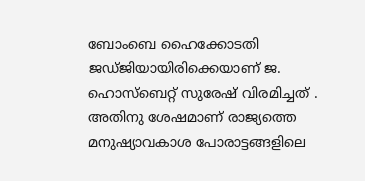ബോംബെ ഹൈക്കോടതി ജഡ്ജിയായിരിക്കെയാണ് ജ. ഹൊസ്‌ബെറ്റ് സുരേഷ് വിരമിച്ചത് . അതിനു ശേഷമാണ് രാജ്യത്തെ മനുഷ്യാവകാശ പോരാട്ടങ്ങളിലെ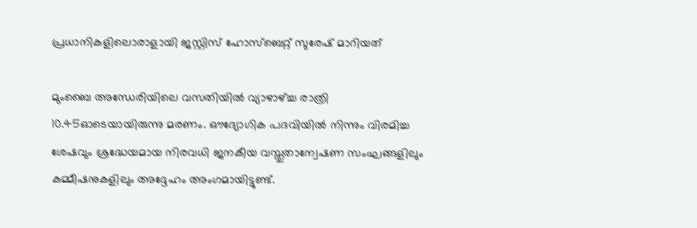പ്രധാനികളിലൊരാളായി ജസ്റ്റിസ് ഹോസ്‌ബെറ്റ് സുരേഷ് മാറിയത്

മുംബൈ അന്ധേരിയിലെ വസതിയില്‍ വ്യാഴാഴ്ച്ച രാത്രി 10.45ഓടെയായിരുന്നു മരണം. ഔദ്യോഗിക പദവിയില്‍ നിന്നും വിരമിച്ച ശേഷവും ശ്രദ്ധേയമായ നിരവധി ജനകീയ വസ്തുതാന്വേഷണ സംഘങ്ങളിലും കമ്മീഷനുകളിലും അദ്ദേഹം അംഗമായിട്ടുണ്ട്.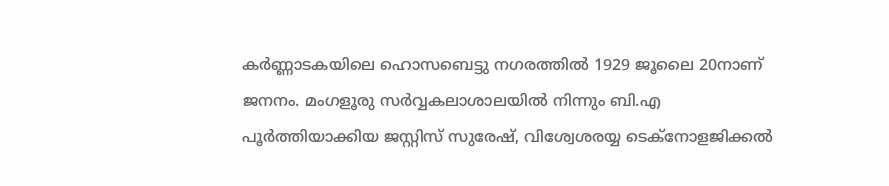കര്‍ണ്ണാടകയിലെ ഹൊസബെട്ടു നഗരത്തില്‍ 1929 ജൂലൈ 20നാണ് ജനനം. മംഗളൂരു സര്‍വ്വകലാശാലയില്‍ നിന്നും ബി.എ പൂര്‍ത്തിയാക്കിയ ജസ്റ്റിസ് സുരേഷ്, വിശ്വേശരയ്യ ടെക്‌നോളജിക്കല്‍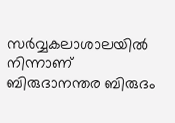സര്‍വ്വകലാശാലയില്‍ നിന്നാണ് ബിരുദാനന്തര ബിരുദം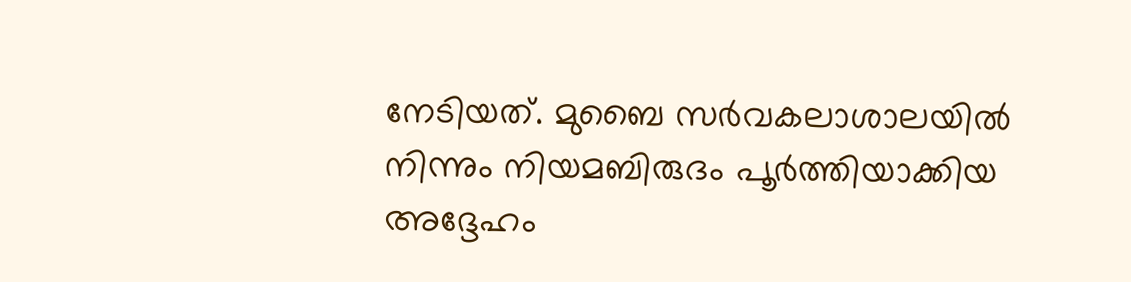നേടിയത്. മുബൈ സര്‍വകലാശാലയില്‍ നിന്നും നിയമബിരുദം പൂര്‍ത്തിയാക്കിയ അദ്ദേഹം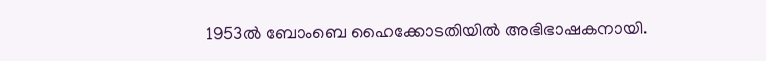1953ല്‍ ബോംബെ ഹൈക്കോടതിയില്‍ അഭിഭാഷകനായി.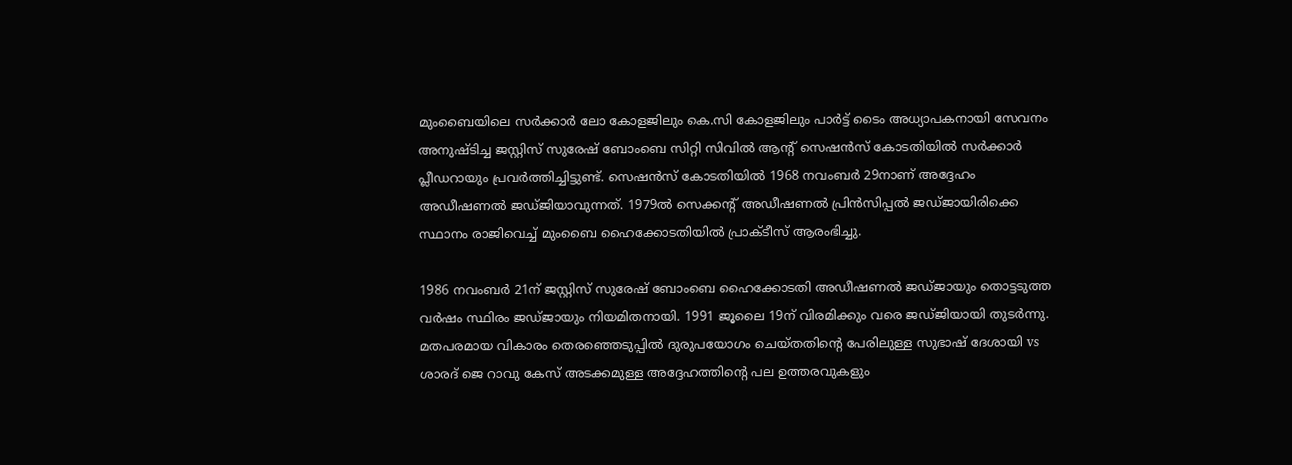മുംബൈയിലെ സര്‍ക്കാര്‍ ലോ കോളജിലും കെ.സി കോളജിലും പാര്‍ട്ട് ടൈം അധ്യാപകനായി സേവനം അനുഷ്ടിച്ച ജസ്റ്റിസ് സുരേഷ് ബോംബെ സിറ്റി സിവില്‍ ആന്റ് സെഷന്‍സ് കോടതിയില്‍ സര്‍ക്കാര്‍ പ്ലീഡറായും പ്രവര്‍ത്തിച്ചിട്ടുണ്ട്. സെഷന്‍സ് കോടതിയില്‍ 1968 നവംബര്‍ 29നാണ് അദ്ദേഹം അഡീഷണല്‍ ജഡ്ജിയാവുന്നത്. 1979ല്‍ സെക്കന്റ് അഡീഷണല്‍ പ്രിന്‍സിപ്പല്‍ ജഡ്ജായിരിക്കെ സ്ഥാനം രാജിവെച്ച് മുംബൈ ഹൈക്കോടതിയില്‍ പ്രാക്ടീസ് ആരംഭിച്ചു.

1986 നവംബര്‍ 21ന് ജസ്റ്റിസ് സുരേഷ് ബോംബെ ഹൈക്കോടതി അഡീഷണല്‍ ജഡ്ജായും തൊട്ടടുത്ത വര്‍ഷം സ്ഥിരം ജഡ്ജായും നിയമിതനായി. 1991 ജൂലൈ 19ന് വിരമിക്കും വരെ ജഡ്ജിയായി തുടര്‍ന്നു. മതപരമായ വികാരം തെരഞ്ഞെടുപ്പില്‍ ദുരുപയോഗം ചെയ്തതിന്റെ പേരിലുള്ള സുഭാഷ് ദേശായി vs ശാരദ് ജെ റാവു കേസ് അടക്കമുള്ള അദ്ദേഹത്തിന്റെ പല ഉത്തരവുകളും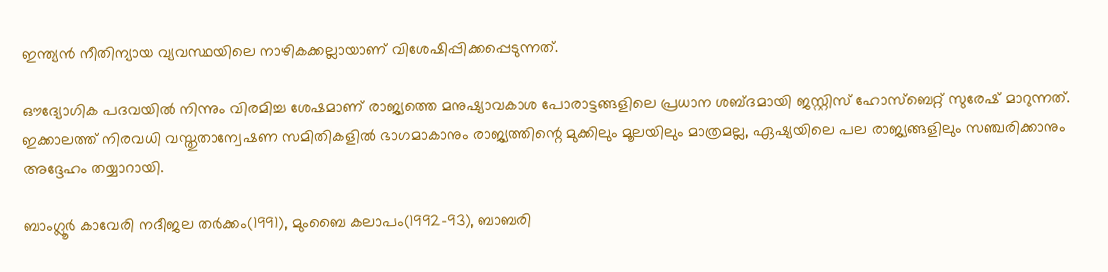ഇന്ത്യന്‍ നീതിന്യായ വ്യവസ്ഥയിലെ നാഴികക്കല്ലായാണ് വിശേഷിപ്പിക്കപ്പെടുന്നത്.

ഔദ്യോഗിക പദവയില്‍ നിന്നും വിരമിച്ച ശേഷമാണ് രാജ്യത്തെ മനുഷ്യാവകാശ പോരാട്ടങ്ങളിലെ പ്രധാന ശബ്ദമായി ജസ്റ്റിസ് ഹോസ്‌ബെറ്റ് സുരേഷ് മാറുന്നത്. ഇക്കാലത്ത് നിരവധി വസ്തുതാന്വേഷണ സമിതികളില്‍ ഭാഗമാകാനും രാജ്യത്തിന്റെ മുക്കിലും മൂലയിലും മാത്രമല്ല, ഏഷ്യയിലെ പല രാജ്യങ്ങളിലും സഞ്ചരിക്കാനും അദ്ദേഹം തയ്യാറായി.

ബാംഗ്ലൂര്‍ കാവേരി നദീജല തര്‍ക്കം(1991), മുംബൈ കലാപം(1992-93), ബാബരി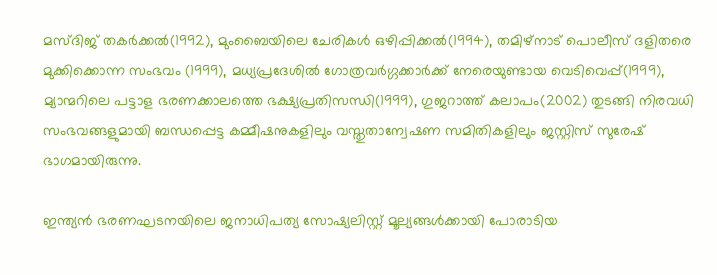മസ്ദിജ് തകര്‍ക്കല്‍(1992), മുംബൈയിലെ ചേരികള്‍ ഒഴിപ്പിക്കല്‍(1994), തമിഴ്‌നാട് പൊലീസ് ദളിതരെ മുക്കിക്കൊന്ന സംഭവം (1999), മധ്യപ്രദേശില്‍ ഗോത്രവര്‍ഗ്ഗക്കാര്‍ക്ക് നേരെയുണ്ടായ വെടിവെപ്പ്(1999), മ്യാന്മറിലെ പട്ടാള ഭരണക്കാലത്തെ ഭക്ഷ്യപ്രതിസന്ധി(1999), ഗുജറാത്ത് കലാപം(2002) തുടങ്ങി നിരവധി സംഭവങ്ങളുമായി ബന്ധപ്പെട്ട കമ്മീഷനുകളിലും വസ്തുതാന്വേഷണ സമിതികളിലും ജസ്റ്റിസ് സുരേഷ് ഭാഗമായിരുന്നു.

ഇന്ത്യന്‍ ഭരണഘടനയിലെ ജനാധിപത്യ സോഷ്യലിസ്റ്റ് മൂല്യങ്ങള്‍ക്കായി പോരാടിയ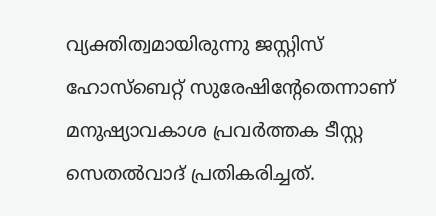വ്യക്തിത്വമായിരുന്നു ജസ്റ്റിസ് ഹോസ്‌ബെറ്റ് സുരേഷിന്റേതെന്നാണ് മനുഷ്യാവകാശ പ്രവര്‍ത്തക ടീസ്റ്റ സെതല്‍വാദ് പ്രതികരിച്ചത്.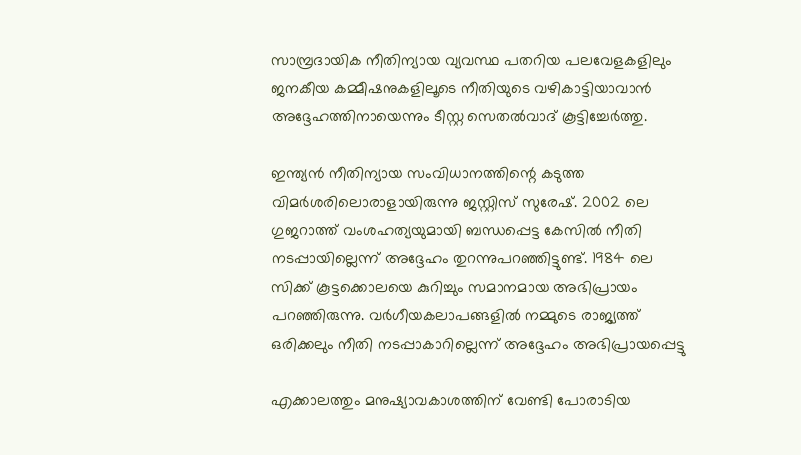സാമ്പ്രദായിക നീതിന്യായ വ്യവസ്ഥ പതറിയ പലവേളകളിലും ജനകീയ കമ്മീഷനുകളിലൂടെ നീതിയുടെ വഴികാട്ടിയാവാന്‍ അദ്ദേഹത്തിനായെന്നും ടീസ്റ്റ സെതല്‍വാദ് കൂട്ടിച്ചേര്‍ത്തു.

ഇന്ത്യന്‍ നീതിന്യായ സംവിധാനത്തിന്റെ കടുത്ത വിമര്‍ശരിലൊരാളായിരുന്നു ജസ്റ്റിസ് സുരേഷ്. 2002 ലെ ഗുജറാത്ത് വംശഹത്യയുമായി ബന്ധപ്പെട്ട കേസില്‍ നീതി നടപ്പായില്ലെന്ന് അദ്ദേഹം തുറന്നുപറഞ്ഞിട്ടുണ്ട്. 1984 ലെ സിക്ക് കൂട്ടക്കൊലയെ കുറിച്ചും സമാനമായ അഭിപ്രായം പറഞ്ഞിരുന്നു. വര്‍ഗീയകലാപങ്ങളില്‍ നമ്മുടെ രാജ്യത്ത് ഒരിക്കലും നീതി നടപ്പാകാറില്ലെന്ന് അദ്ദേഹം അഭിപ്രായപ്പെട്ടു

എക്കാലത്തും മനുഷ്യാവകാശത്തിന് വേണ്ടി പോരാടിയ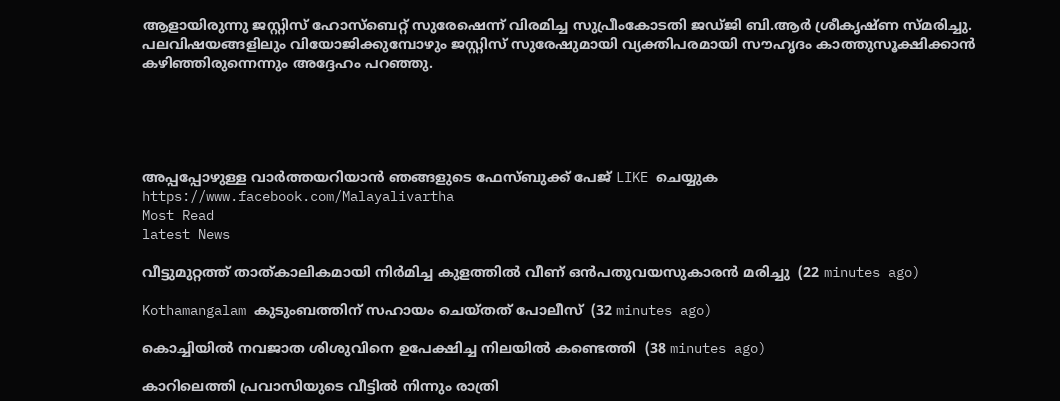ആളായിരുന്നു ജസ്റ്റിസ് ഹോസ്‌ബെറ്റ് സുരേഷെന്ന് വിരമിച്ച സുപ്രീംകോടതി ജഡ്ജി ബി.ആര്‍ ശ്രീകൃഷ്ണ സ്മരിച്ചു. പലവിഷയങ്ങളിലും വിയോജിക്കുമ്പോഴും ജസ്റ്റിസ് സുരേഷുമായി വ്യക്തിപരമായി സൗഹൃദം കാത്തുസൂക്ഷിക്കാന്‍ കഴിഞ്ഞിരുന്നെന്നും അദ്ദേഹം പറഞ്ഞു.





അപ്പപ്പോഴുള്ള വാര്‍ത്തയറിയാന്‍ ഞങ്ങളുടെ ഫേസ്‌ബുക്ക്‌ പേജ് LIKE ചെയ്യുക
https://www.facebook.com/Malayalivartha
Most Read
latest News

വീട്ടുമുറ്റത്ത് താത്കാലികമായി നിര്‍മിച്ച കുളത്തില്‍ വീണ് ഒന്‍പതുവയസുകാരന്‍ മരിച്ചു  (22 minutes ago)

Kothamangalam കുടുംബത്തിന് സഹായം ചെയ്തത് പോലീസ്  (32 minutes ago)

കൊച്ചിയില്‍ നവജാത ശിശുവിനെ ഉപേക്ഷിച്ച നിലയില്‍ കണ്ടെത്തി  (38 minutes ago)

കാറിലെത്തി പ്രവാസിയുടെ വീട്ടില്‍ നിന്നും രാത്രി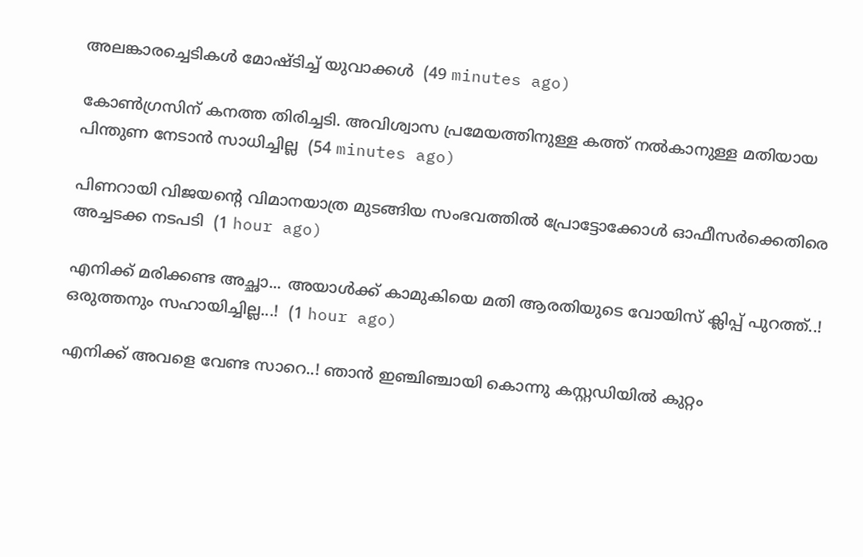അലങ്കാരച്ചെടികള്‍ മോഷ്ടിച്ച് യുവാക്കള്‍  (49 minutes ago)

കോൺഗ്രസിന് കനത്ത തിരിച്ചടി. അവിശ്വാസ പ്രമേയത്തിനുള്ള കത്ത് നൽകാനുള്ള മതിയായ പിന്തുണ നേടാൻ സാധിച്ചില്ല  (54 minutes ago)

പിണറായി വിജയന്റെ വിമാനയാത്ര മുടങ്ങിയ സംഭവത്തിൽ പ്രോട്ടോക്കോൾ ഓഫീസർക്കെതിരെ അച്ചടക്ക നടപടി  (1 hour ago)

എനിക്ക് മരിക്കണ്ട അച്ഛാ... അയാൾക്ക് കാമുകിയെ മതി ആരതിയുടെ വോയിസ് ക്ലിപ്പ് പുറത്ത്..! ഒരുത്തനും സഹായിച്ചില്ല...!  (1 hour ago)

എനിക്ക് അവളെ വേണ്ട സാറെ..! ഞാൻ ഇഞ്ചിഞ്ചായി കൊന്നു കസ്റ്റഡിയിൽ കുറ്റം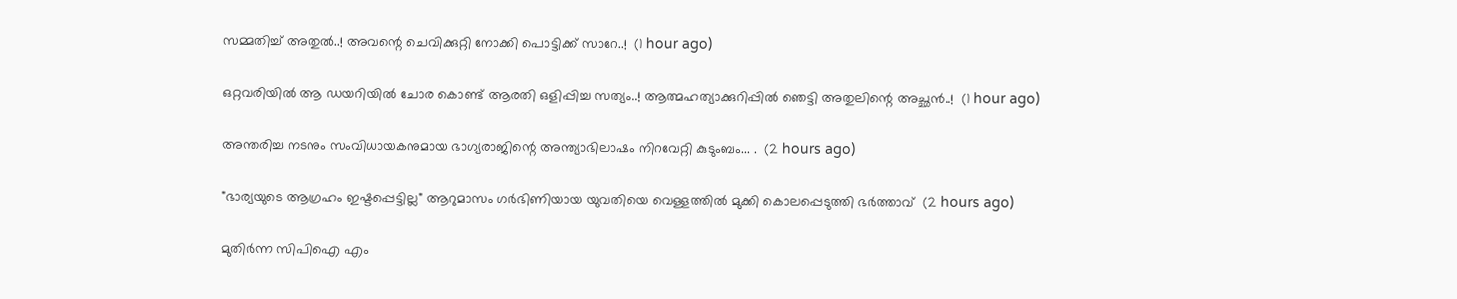സമ്മതിച്ച് അതുൽ..! അവന്റെ ചെവിക്കുറ്റി നോക്കി പൊട്ടിക്ക് സാറേ..!  (1 hour ago)

ഒറ്റവരിയിൽ ആ ഡയറിയിൽ ചോര കൊണ്ട് ആരതി ഒളിപ്പിച്ച സത്യം..! ആത്മഹത്യാക്കുറിപ്പിൽ ഞെട്ടി അതുലിന്റെ അച്ഛൻ..!  (1 hour ago)

അന്തരിച്ച നടനും സംവിധായകനുമായ ഭാഗ്യരാജിന്റെ അന്ത്യാഭിലാഷം നിറവേറ്റി കുടുംബം... .  (2 hours ago)

"ഭാര്യയുടെ ആഗ്രഹം ഇഷ്ടപ്പെട്ടില്ല" ആറുമാസം ഗർഭിണിയായ യുവതിയെ വെള്ളത്തിൽ മുക്കി കൊലപ്പെടുത്തി ഭർത്താവ്  (2 hours ago)

മുതിർന്ന സിപിഐ എം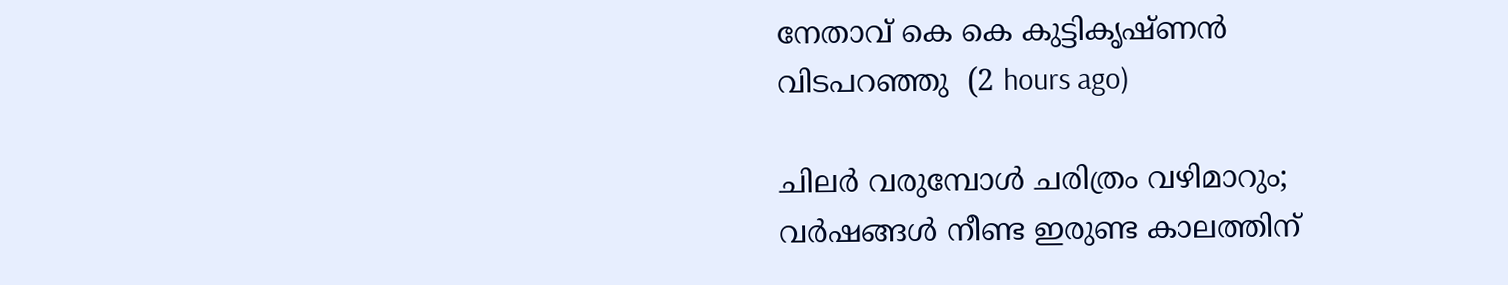നേതാവ് കെ കെ കുട്ടികൃഷ്ണൻ വിടപറഞ്ഞു  (2 hours ago)

ചിലർ വരുമ്പോൾ ചരിത്രം വഴിമാറും; വർഷങ്ങൾ നീണ്ട ഇരുണ്ട കാലത്തിന്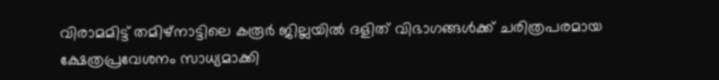വിരാമമിട്ട് തമിഴ്‌നാട്ടിലെ കരൂർ ജില്ലയിൽ ദളിത് വിഭാഗങ്ങൾക്ക് ചരിത്രപരമായ ക്ഷേത്രപ്രവേശനം സാധ്യമാക്കി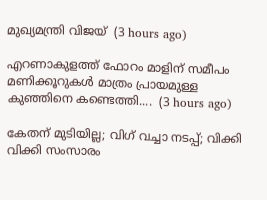മുഖ്യമന്ത്രി വിജയ്  (3 hours ago)

എറണാകുളത്ത് ഫോറം മാളിന് സമീപം മണിക്കൂറുകൾ മാത്രം പ്രായമുള്ള കുഞ്ഞിനെ കണ്ടെത്തി....  (3 hours ago)

കേതന് മുടിയില്ല; വിഗ് വച്ചാ നടപ്പ്; വിക്കി വിക്കി സംസാരം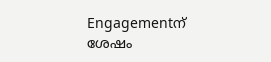Engagementന് ശേഷം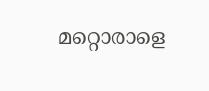മറ്റൊരാളെ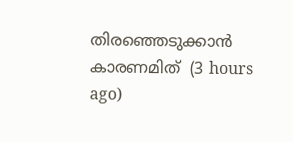തിരഞ്ഞെടുക്കാൻ കാരണമിത്  (3 hours ago)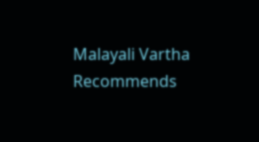Malayali Vartha Recommends